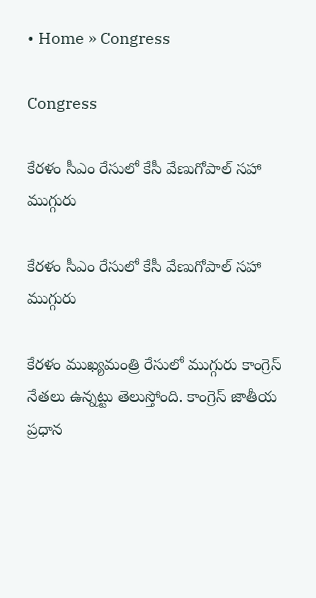• Home » Congress

Congress

కేరళం సీఎం రేసులో కేసీ వేణుగోపాల్ సహా ముగ్గురు

కేరళం సీఎం రేసులో కేసీ వేణుగోపాల్ సహా ముగ్గురు

కేరళం ముఖ్యమంత్రి రేసులో ముగ్గురు కాంగ్రెస్ నేతలు ఉన్నట్టు తెలుస్తోంది. కాంగ్రెస్ జాతీయ ప్రధాన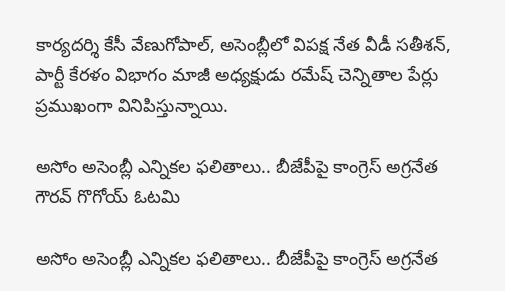కార్యదర్శి కేసీ వేణుగోపాల్, అసెంబ్లీలో విపక్ష నేత వీడీ సతీశన్, పార్టీ కేరళం విభాగం మాజీ అధ్యక్షుడు రమేష్ చెన్నితాల పేర్లు ప్రముఖంగా వినిపిస్తున్నాయి.

అసోం అసెంబ్లీ ఎన్నికల ఫలితాలు.. బీజేపీపై కాంగ్రెస్ అగ్రనేత గౌరవ్ గొగోయ్ ఓటమి

అసోం అసెంబ్లీ ఎన్నికల ఫలితాలు.. బీజేపీపై కాంగ్రెస్ అగ్రనేత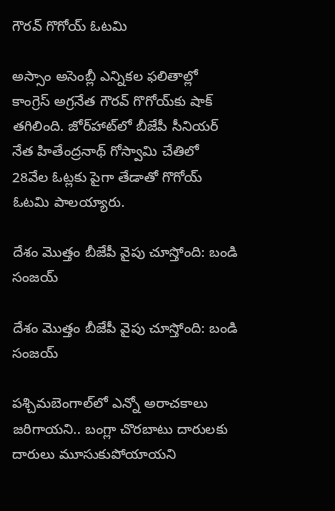గౌరవ్ గొగోయ్ ఓటమి

అస్సాం అసెంబ్లీ ఎన్నికల ఫలితాల్లో కాంగ్రెస్ అగ్రనేత గౌరవ్ గొగోయ్‌కు షాక్ తగిలింది. జోర్‌హాట్‌లో బీజేపీ సీనియర్ నేత హితేంద్రనాథ్ గోస్వామి చేతిలో 28వేల ఓట్లకు పైగా తేడాతో గొగోయ్ ఓటమి పాలయ్యారు.

దేశం మొత్తం బీజేపీ వైపు చూస్తోంది: బండి సంజయ్

దేశం మొత్తం బీజేపీ వైపు చూస్తోంది: బండి సంజయ్

పశ్చిమబెంగాల్‌లో ఎన్నో అరాచకాలు జరిగాయని.. బంగ్లా చొరబాటు దారులకు దారులు మూసుకుపోయాయని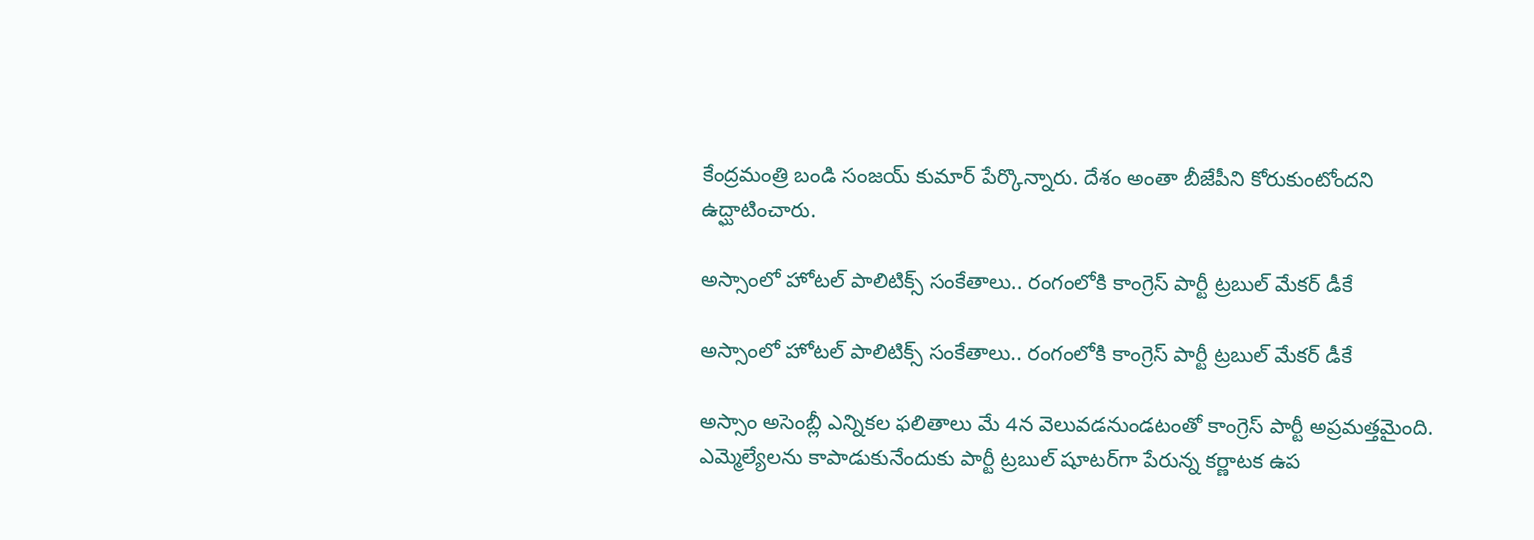కేంద్రమంత్రి బండి సంజయ్ కుమార్ పేర్కొన్నారు. దేశం అంతా బీజేపీని కోరుకుంటోందని ఉద్ఘాటించారు.

అస్సాంలో హోటల్ పాలిటిక్స్ సంకేతాలు.. రంగంలోకి కాంగ్రెస్ పార్టీ ట్రబుల్ మేకర్ డీకే

అస్సాంలో హోటల్ పాలిటిక్స్ సంకేతాలు.. రంగంలోకి కాంగ్రెస్ పార్టీ ట్రబుల్ మేకర్ డీకే

అస్సాం అసెంబ్లీ ఎన్నికల ఫలితాలు మే 4న వెలువడనుండటంతో కాంగ్రెస్ పార్టీ అప్రమత్తమైంది. ఎమ్మెల్యేలను కాపాడుకునేందుకు పార్టీ ట్రబుల్ షూటర్‌గా పేరున్న కర్ణాటక ఉప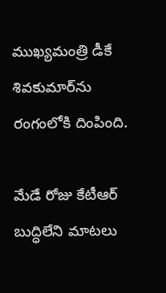ముఖ్యమంత్రి డీకే శివకుమార్‌ను రంగంలోకి దింపింది.

మేడే రోజు కేటీఆర్ బుద్ధిలేని మాట‌లు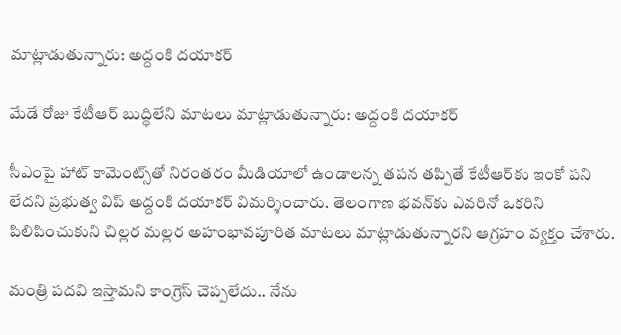మాట్లాడుతున్నారు: అద్దంకి దయాకర్

మేడే రోజు కేటీఆర్ బుద్ధిలేని మాట‌లు మాట్లాడుతున్నారు: అద్దంకి దయాకర్

సీఎంపై హాట్ కామెంట్స్‌తో నిరంత‌రం మీడియాలో ఉండాల‌న్న త‌ప‌న త‌ప్పితే కేటీఆర్‌కు ఇంకో పని లేదని ప్రభుత్వ విప్ అద్దంకి దయాకర్ విమర్శించారు. తెలంగాణ భ‌వ‌న్‌కు ఎవ‌రినో ఒక‌రిని పిలిపించుకుని చిల్లర మల్లర అహంభావపూరిత మాటలు మాట్లాడుతున్నారని ఆగ్రహం వ్యక్తం చేశారు.

మంత్రి పదవి ఇస్తామని కాంగ్రెస్ చెప్పలేదు.. నేను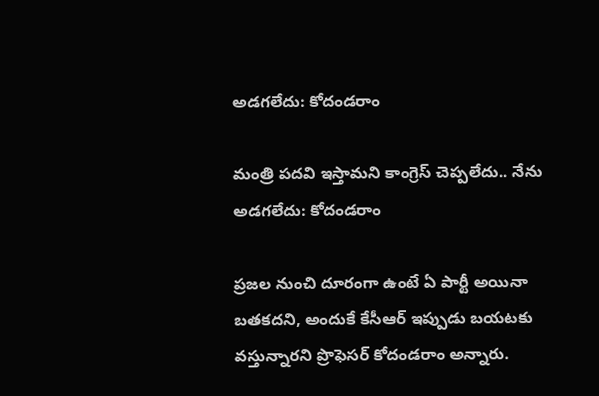అడగలేదు: కోదండరాం

మంత్రి పదవి ఇస్తామని కాంగ్రెస్ చెప్పలేదు.. నేను అడగలేదు: కోదండరాం

ప్రజల నుంచి దూరంగా ఉంటే ఏ పార్టీ అయినా బతకదని, అందుకే కేసీఆర్ ఇప్పుడు బయటకు వస్తున్నారని ప్రొఫెసర్ కోదండరాం అన్నారు.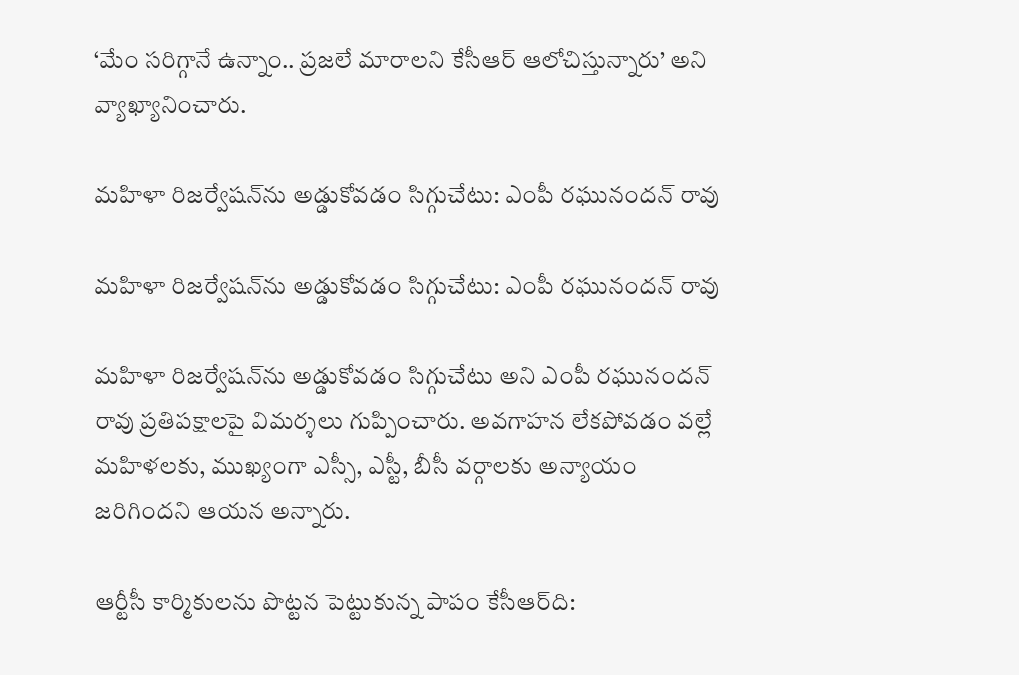‘మేం సరిగ్గానే ఉన్నాం.. ప్రజలే మారాలని కేసీఆర్ ఆలోచిస్తున్నారు’ అని వ్యాఖ్యానించారు.

మహిళా రిజర్వేషన్‌ను అడ్డుకోవడం సిగ్గుచేటు: ఎంపీ రఘునందన్ రావు

మహిళా రిజర్వేషన్‌ను అడ్డుకోవడం సిగ్గుచేటు: ఎంపీ రఘునందన్ రావు

మహిళా రిజర్వేషన్‌ను అడ్డుకోవడం సిగ్గుచేటు అని ఎంపీ రఘునందన్ రావు ప్రతిపక్షాలపై విమర్శలు గుప్పించారు. అవగాహన లేకపోవడం వల్లే మహిళలకు, ముఖ్యంగా ఎస్సీ, ఎస్టీ, బీసీ వర్గాలకు అన్యాయం జరిగిందని ఆయన అన్నారు.

ఆర్టీసీ కార్మికులను పొట్టన పెట్టుకున్న పాపం కేసీఆర్‌ది: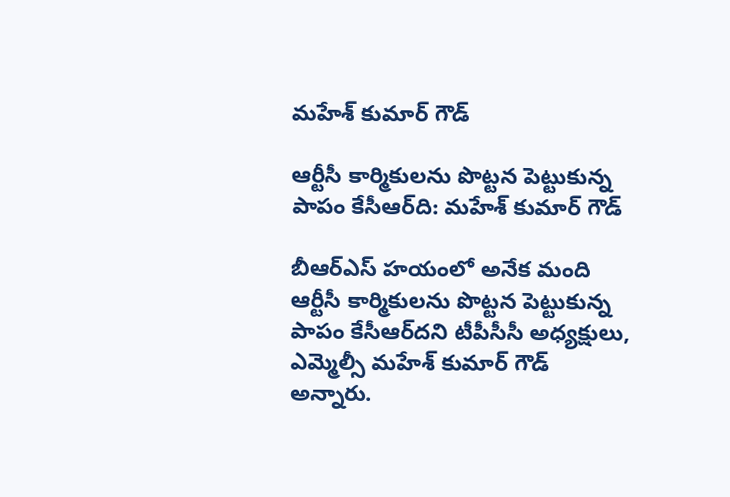మహేశ్ కుమార్ గౌడ్

ఆర్టీసీ కార్మికులను పొట్టన పెట్టుకున్న పాపం కేసీఆర్‌ది: మహేశ్ కుమార్ గౌడ్

బీఆర్ఎస్ హయంలో అనేక మంది ఆర్టీసీ కార్మికులను పొట్టన పెట్టుకున్న పాపం కేసీఆర్‌దని టీపీసీసీ అధ్యక్షులు, ఎమ్మెల్సీ మహేశ్ కుమార్ గౌడ్ అన్నారు.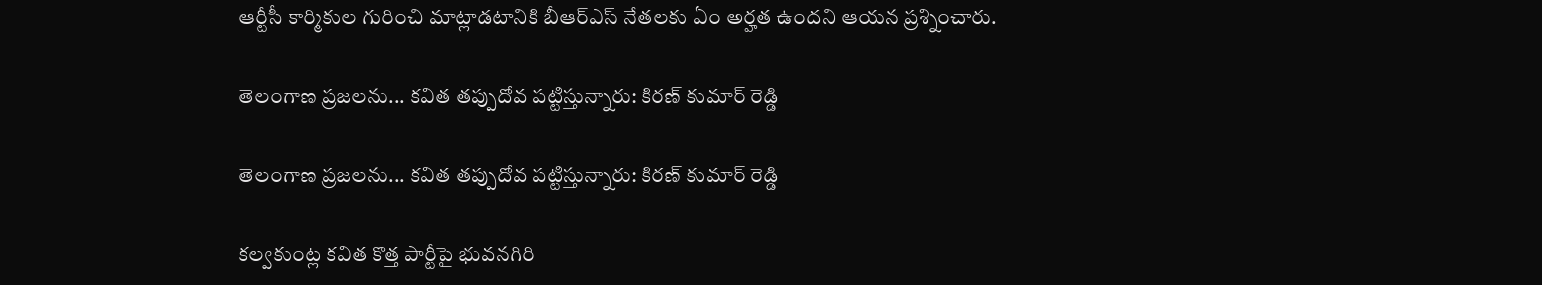ఆర్టీసీ కార్మికుల గురించి మాట్లాడటానికి బీఆర్ఎస్ నేతలకు ఏం అర్హత ఉందని ఆయన ప్రశ్నించారు.

తెలంగాణ ప్రజలను... కవిత తప్పుదోవ పట్టిస్తున్నారు: కిరణ్ కుమార్ రెడ్డి

తెలంగాణ ప్రజలను... కవిత తప్పుదోవ పట్టిస్తున్నారు: కిరణ్ కుమార్ రెడ్డి

కల్వకుంట్ల కవిత కొత్త పార్టీపై భువనగిరి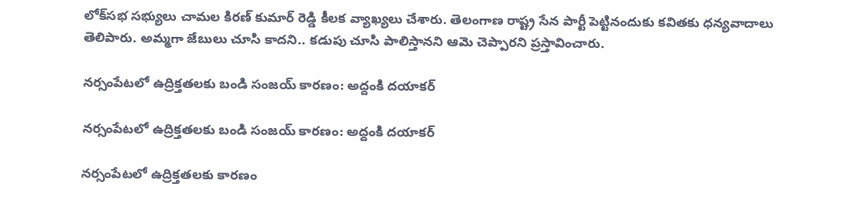లోక్‌సభ సభ్యులు చామల కిరణ్ కుమార్ రెడ్డి కీలక వ్యాఖ్యలు చేశారు. తెలంగాణ రాష్ట్ర సేన పార్టీ పెట్టినందుకు కవితకు ధన్యవాదాలు తెలిపారు. అమ్మగా జేబులు చూసి కాదని.. కడుపు చూసి పాలిస్తానని ఆమె చెప్పారని ప్రస్తావించారు.

నర్సంపేటలో ఉద్రిక్తతలకు బండి సంజ‌య్ కార‌ణం: అద్దంకి దయాకర్

నర్సంపేటలో ఉద్రిక్తతలకు బండి సంజ‌య్ కార‌ణం: అద్దంకి దయాకర్

నర్సంపేటలో ఉద్రిక్తతలకు కార‌ణం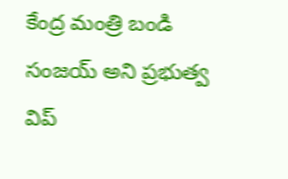కేంద్ర మంత్రి బండి సంజ‌య్ అని ప్రభుత్వ విప్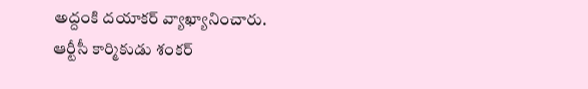అద్దంకి దయాకర్ వ్యాఖ్యానించారు. ఆర్టీసీ కార్మికుడు శంకర్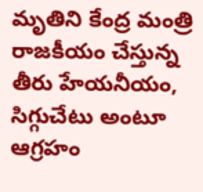మృతిని కేంద్ర మంత్రి రాజ‌కీయం చేస్తున్న తీరు హేయ‌నీయం, సిగ్గుచేటు అంటూ ఆగ్రహం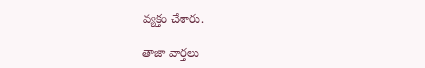వ్యక్తం చేశారు.

తాజా వార్తలు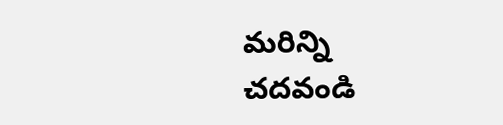మరిన్ని చదవండి